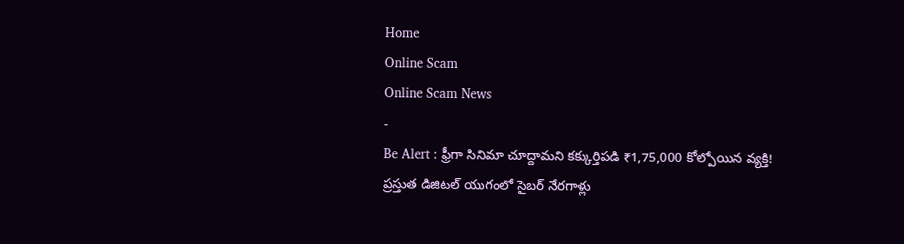Home
Online Scam
Online Scam News
-
Be Alert : ఫ్రీగా సినిమా చూద్దామని కక్కుర్తిపడి ₹1,75,000 కోల్పోయిన వ్యక్తి!
ప్రస్తుత డిజిటల్ యుగంలో సైబర్ నేరగాళ్లు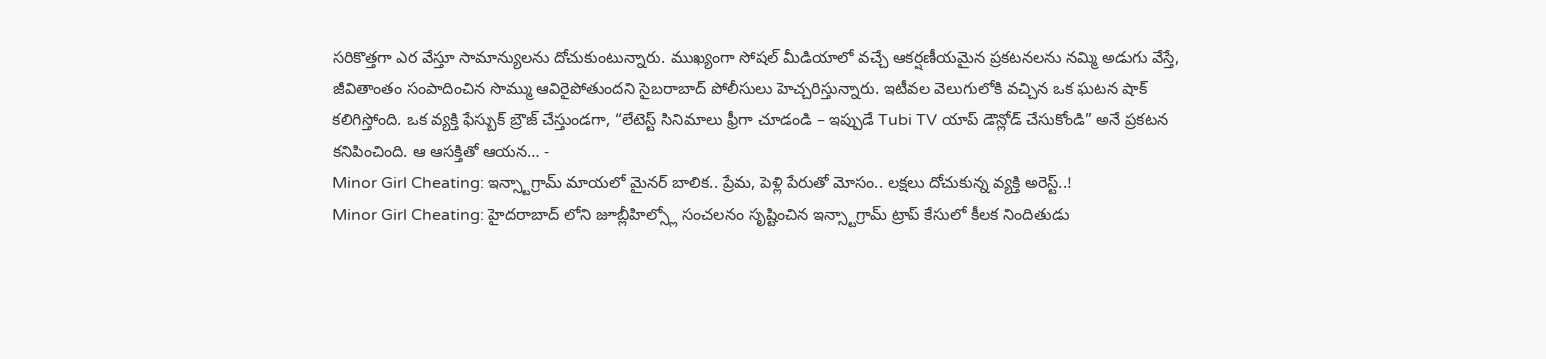సరికొత్తగా ఎర వేస్తూ సామాన్యులను దోచుకుంటున్నారు. ముఖ్యంగా సోషల్ మీడియాలో వచ్చే ఆకర్షణీయమైన ప్రకటనలను నమ్మి అడుగు వేస్తే, జీవితాంతం సంపాదించిన సొమ్ము ఆవిరైపోతుందని సైబరాబాద్ పోలీసులు హెచ్చరిస్తున్నారు. ఇటీవల వెలుగులోకి వచ్చిన ఒక ఘటన షాక్ కలిగిస్తోంది. ఒక వ్యక్తి ఫేస్బుక్ బ్రౌజ్ చేస్తుండగా, “లేటెస్ట్ సినిమాలు ఫ్రీగా చూడండి – ఇప్పుడే Tubi TV యాప్ డౌన్లోడ్ చేసుకోండి” అనే ప్రకటన కనిపించింది. ఆ ఆసక్తితో ఆయన… -
Minor Girl Cheating: ఇన్స్టాగ్రామ్ మాయలో మైనర్ బాలిక.. ప్రేమ, పెళ్లి పేరుతో మోసం.. లక్షలు దోచుకున్న వ్యక్తి అరెస్ట్..!
Minor Girl Cheating: హైదరాబాద్ లోని జూబ్లీహిల్స్లో సంచలనం సృష్టించిన ఇన్స్టాగ్రామ్ ట్రాప్ కేసులో కీలక నిందితుడు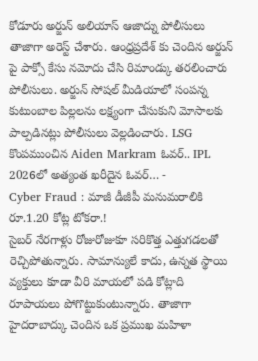కోడూరు అర్జున్ అలియాస్ ఆజాద్ను పోలీసులు తాజాగా అరెస్ట్ చేశారు. ఆంధ్రప్రదేశ్ కు చెందిన అర్జున్ పై పాక్సో కేసు నమోదు చేసి రిమాండ్కు తరలించారు పోలీసులు. అర్జున్ సోషల్ మీడియాలో సంపన్న కుటుంబాల పిల్లలను లక్ష్యంగా చేసుకుని మోసాలకు పాల్పడినట్లు పోలీసులు వెల్లడించారు. LSG కొంపముంచిన Aiden Markram ఓవర్.. IPL 2026లో అత్యంత ఖరీదైన ఓవర్… -
Cyber Fraud : మాజీ డీజీపీ మనుమరాలికి రూ.1.20 కోట్ల టోకరా.!
సైబర్ నేరగాళ్లు రోజురోజుకూ సరికొత్త ఎత్తుగడలతో రెచ్చిపోతున్నారు. సామాన్యులే కాదు, ఉన్నత స్థాయి వ్యక్తులు కూడా వీరి మాయలో పడి కోట్లాది రూపాయలు పోగొట్టుకుంటున్నారు. తాజాగా హైదరాబాద్కు చెందిన ఒక ప్రముఖ మహిళా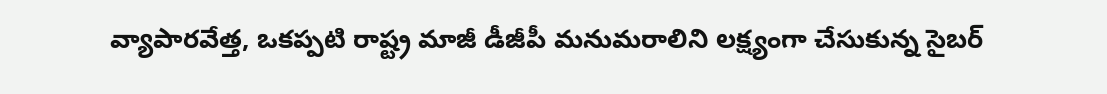వ్యాపారవేత్త, ఒకప్పటి రాష్ట్ర మాజీ డీజీపీ మనుమరాలిని లక్ష్యంగా చేసుకున్న సైబర్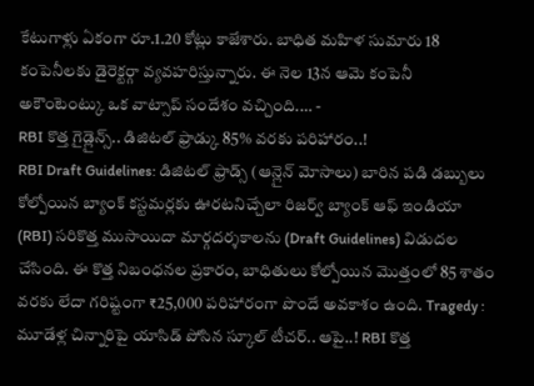కేటుగాళ్లు ఏకంగా రూ.1.20 కోట్లు కాజేశారు. బాధిత మహిళ సుమారు 18 కంపెనీలకు డైరెక్టర్గా వ్యవహరిస్తున్నారు. ఈ నెల 13న ఆమె కంపెనీ అకౌంటెంట్కు ఒక వాట్సాప్ సందేశం వచ్చింది.… -
RBI కొత్త గైడ్లైన్స్.. డిజిటల్ ఫ్రాడ్కు 85% వరకు పరిహారం..!
RBI Draft Guidelines: డిజిటల్ ఫ్రాడ్స్ (ఆన్లైన్ మోసాలు) బారిన పడి డబ్బులు కోల్పోయిన బ్యాంక్ కస్టమర్లకు ఊరటనిచ్చేలా రిజర్వ్ బ్యాంక్ ఆఫ్ ఇండియా (RBI) సరికొత్త ముసాయిదా మార్గదర్శకాలను (Draft Guidelines) విడుదల చేసింది. ఈ కొత్త నిబంధనల ప్రకారం, బాధితులు కోల్పోయిన మొత్తంలో 85 శాతం వరకు లేదా గరిష్టంగా ₹25,000 పరిహారంగా పొందే అవకాశం ఉంది. Tragedy : మూడేళ్ల చిన్నారిపై యాసిడ్ పోసిన స్కూల్ టీచర్.. ఆపై..! RBI కొత్త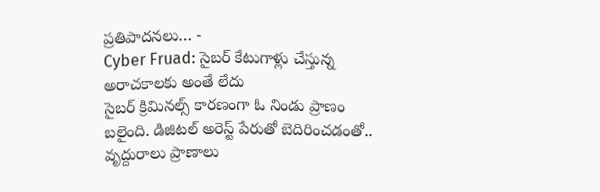ప్రతిపాదనలు… -
Cyber Fruad: సైబర్ కేటుగాళ్లు చేస్తున్న అరాచకాలకు అంతే లేదు
సైబర్ క్రిమినల్స్ కారణంగా ఓ నిండు ప్రాణం బలైంది. డిజిటల్ అరెస్ట్ పేరుతో బెదిరించడంతో.. వృద్దురాలు ప్రాణాలు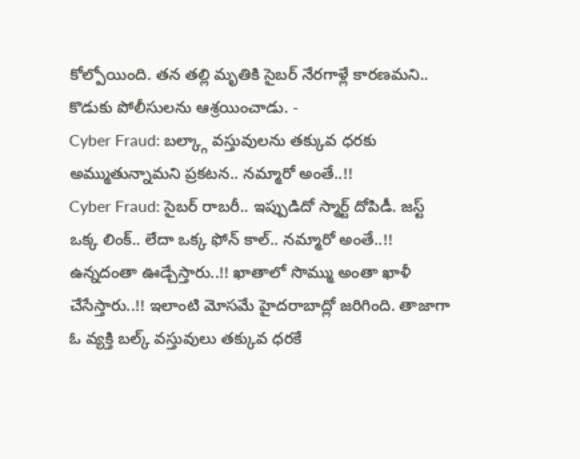కోల్పోయింది. తన తల్లి మృతికి సైబర్ నేరగాళ్లే కారణమని.. కొడుకు పోలీసులను ఆశ్రయించాడు. -
Cyber Fraud: బల్క్గా వస్తువులను తక్కువ ధరకు అమ్ముతున్నామని ప్రకటన.. నమ్మారో అంతే..!!
Cyber Fraud: సైబర్ రాబరీ.. ఇప్పుడిదో స్మార్ట్ దోపిడీ. జస్ట్ ఒక్క లింక్.. లేదా ఒక్క ఫోన్ కాల్.. నమ్మారో అంతే..!! ఉన్నదంతా ఊడ్చేస్తారు..!! ఖాతాలో సొమ్ము అంతా ఖాళీ చేసేస్తారు..!! ఇలాంటి మోసమే హైదరాబాద్లో జరిగింది. తాజాగా ఓ వ్యక్తి బల్క్ వస్తువులు తక్కువ ధరకే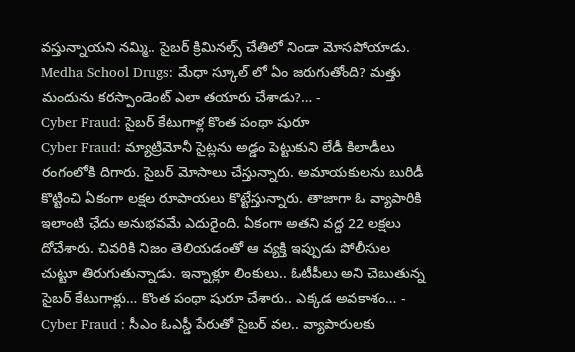వస్తున్నాయని నమ్మి.. సైబర్ క్రిమినల్స్ చేతిలో నిండా మోసపోయాడు. Medha School Drugs: మేధా స్కూల్ లో ఏం జరుగుతోంది? మత్తు మందును కరస్పాండెంట్ ఎలా తయారు చేశాడు?… -
Cyber Fraud: సైబర్ కేటుగాళ్ల కొంత పంథా షురూ
Cyber Fraud: మ్యాట్రిమోనీ సైట్లను అడ్డం పెట్టుకుని లేడీ కిలాడీలు రంగంలోకి దిగారు. సైబర్ మోసాలు చేస్తున్నారు. అమాయకులను బురిడీ కొట్టించి ఏకంగా లక్షల రూపాయలు కొట్టేస్తున్నారు. తాజాగా ఓ వ్యాపారికి ఇలాంటి ఛేదు అనుభవమే ఎదురైంది. ఏకంగా అతని వద్ద 22 లక్షలు దోచేశారు. చివరికి నిజం తెలియడంతో ఆ వ్యక్తి ఇప్పుడు పోలీసుల చుట్టూ తిరుగుతున్నాడు. ఇన్నాళ్లూ లింకులు.. ఓటీపీలు అని చెబుతున్న సైబర్ కేటుగాళ్లు… కొంత పంథా షురూ చేశారు.. ఎక్కడ అవకాశం… -
Cyber Fraud : సీఎం ఓఎస్డీ పేరుతో సైబర్ వల.. వ్యాపారులకు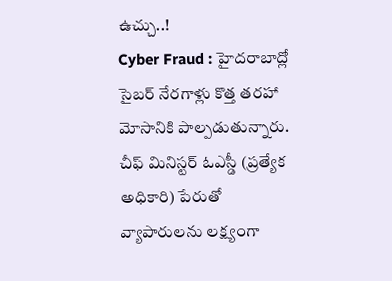ఉచ్చు..!
Cyber Fraud : హైదరాబాద్లో సైబర్ నేరగాళ్లు కొత్త తరహా మోసానికి పాల్పడుతున్నారు. చీఫ్ మినిస్టర్ ఓఎస్డీ (ప్రత్యేక అధికారి) పేరుతో వ్యాపారులను లక్ష్యంగా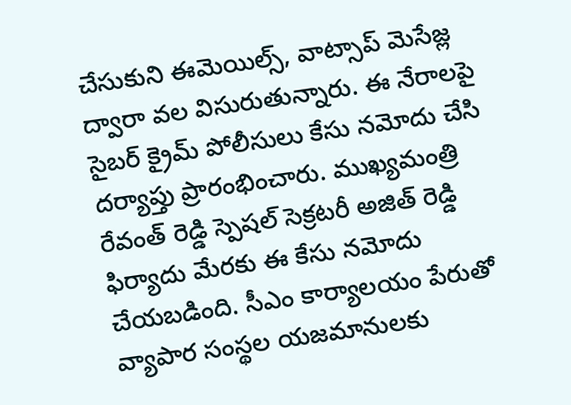చేసుకుని ఈమెయిల్స్, వాట్సాప్ మెసేజ్ల ద్వారా వల విసురుతున్నారు. ఈ నేరాలపై సైబర్ క్రైమ్ పోలీసులు కేసు నమోదు చేసి దర్యాప్తు ప్రారంభించారు. ముఖ్యమంత్రి రేవంత్ రెడ్డి స్పెషల్ సెక్రటరీ అజిత్ రెడ్డి ఫిర్యాదు మేరకు ఈ కేసు నమోదు చేయబడింది. సీఎం కార్యాలయం పేరుతో వ్యాపార సంస్థల యజమానులకు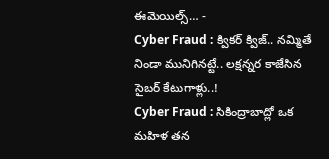ఈమెయిల్స్… -
Cyber Fraud : క్వికర్ క్విజ్.. నమ్మితే నిండా మునిగినట్టే.. లక్షన్నర కాజేసిన సైబర్ కేటుగాళ్లు..!
Cyber Fraud : సికింద్రాబాద్లో ఒక మహిళ తన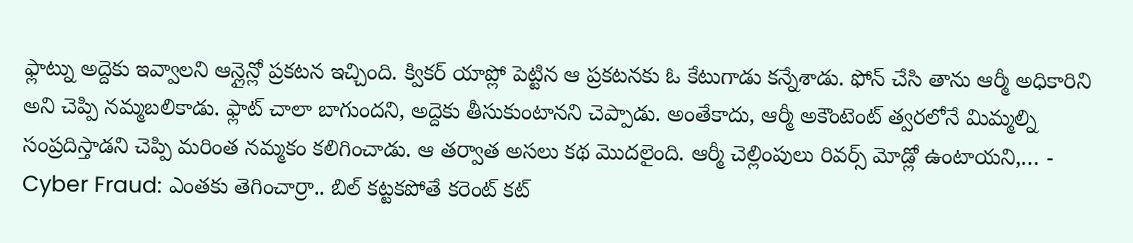ఫ్లాట్ను అద్దెకు ఇవ్వాలని ఆన్లైన్లో ప్రకటన ఇచ్చింది. క్వికర్ యాప్లో పెట్టిన ఆ ప్రకటనకు ఓ కేటుగాడు కన్నేశాడు. ఫోన్ చేసి తాను ఆర్మీ అధికారిని అని చెప్పి నమ్మబలికాడు. ఫ్లాట్ చాలా బాగుందని, అద్దెకు తీసుకుంటానని చెప్పాడు. అంతేకాదు, ఆర్మీ అకౌంటెంట్ త్వరలోనే మిమ్మల్ని సంప్రదిస్తాడని చెప్పి మరింత నమ్మకం కలిగించాడు. ఆ తర్వాత అసలు కథ మొదలైంది. ఆర్మీ చెల్లింపులు రివర్స్ మోడ్లో ఉంటాయని,… -
Cyber Fraud: ఎంతకు తెగించార్రా.. బిల్ కట్టకపోతే కరెంట్ కట్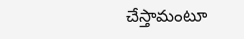చేస్తామంటూ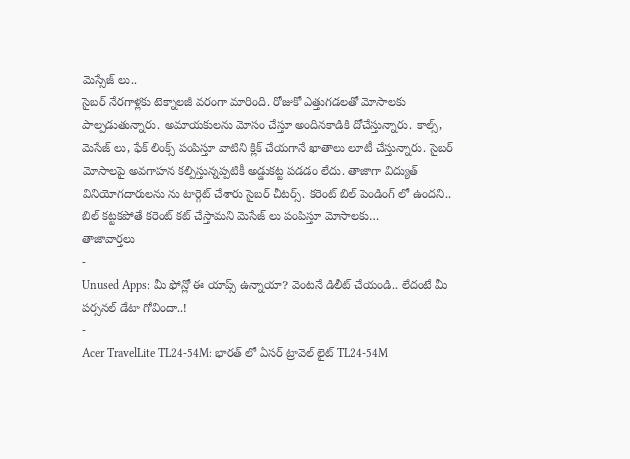మెస్సేజ్ లు..
సైబర్ నేరగాళ్లకు టెక్నాలజీ వరంగా మారింది. రోజుకో ఎత్తుగడలతో మోసాలకు పాల్పడుతున్నారు. అమాయకులను మోసం చేస్తూ అందినకాడికి దోచేస్తున్నారు. కాల్స్, మెసేజ్ లు, ఫేక్ లింక్స్ పంపిస్తూ వాటిని క్లిక్ చేయగానే ఖాతాలు లూటీ చేస్తున్నారు. సైబర్ మోసాలపై అవగాహన కల్పిస్తున్నప్పటికీ అడ్డుకట్ట పడడం లేదు. తాజాగా విద్యుత్ వినియోగదారులను ను టార్గెట్ చేశారు సైబర్ చీటర్స్. కరెంట్ బిల్ పెండింగ్ లో ఉందని.. బిల్ కట్టకపోతే కరెంట్ కట్ చేస్తామని మెసేజ్ లు పంపిస్తూ మోసాలకు…
తాజావార్తలు
-
Unused Apps: మీ ఫోన్లో ఈ యాప్స్ ఉన్నాయా? వెంటనే డిలీట్ చేయండి.. లేదంటే మీ పర్సనల్ డేటా గోవిందా..!
-
Acer TravelLite TL24-54M: భారత్ లో ఏసర్ ట్రావెల్ లైట్ TL24-54M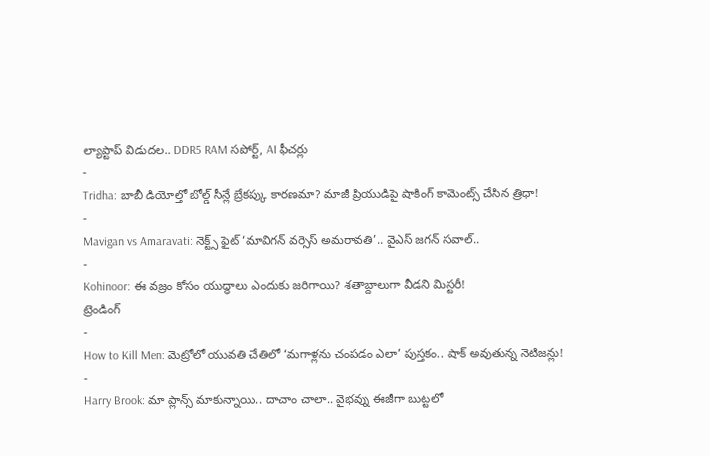ల్యాప్టాప్ విడుదల.. DDR5 RAM సపోర్ట్, AI ఫీచర్లు
-
Tridha: బాబీ డియోల్తో బోల్డ్ సీన్లే బ్రేకప్కు కారణమా? మాజీ ప్రియుడిపై షాకింగ్ కామెంట్స్ చేసిన త్రిధా!
-
Mavigan vs Amaravati: నెక్ట్స్ ఫైట్ ‘మావిగన్ వర్సెస్ అమరావతి’.. వైఎస్ జగన్ సవాల్..
-
Kohinoor: ఈ వజ్రం కోసం యుద్ధాలు ఎందుకు జరిగాయి? శతాబ్దాలుగా వీడని మిస్టరీ!
ట్రెండింగ్
-
How to Kill Men: మెట్రోలో యువతి చేతిలో ‘మగాళ్లను చంపడం ఎలా’ పుస్తకం.. షాక్ అవుతున్న నెటిజన్లు!
-
Harry Brook: మా ప్లాన్స్ మాకున్నాయి.. దాచాం చాలా.. వైభవ్ను ఈజీగా బుట్టలో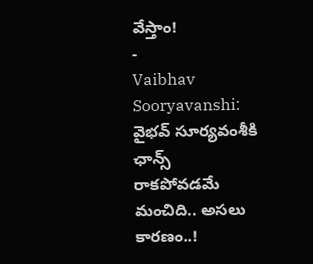వేస్తాం!
-
Vaibhav Sooryavanshi: వైభవ్ సూర్యవంశీకి ఛాన్స్ రాకపోవడమే మంచిది.. అసలు కారణం..!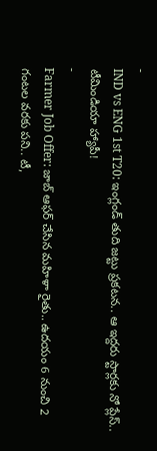-
IND vs ENG 1st T20: ఇంగ్లండ్ తుది జట్టు ప్రకటన.. ఆ ఇద్దరు స్టార్లకు నో ప్లేస్.. టీమిండియా హ్యాపీ!
-
Farmer Job Offer: జాబ్ ఆఫర్ చేసిన మహిళా రైతు.. ఉదయం 6 నుంచి 2 గంటల వరకు పని.. టీ,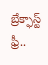బ్రేక్ఫాస్ట్ ఫ్రీ..